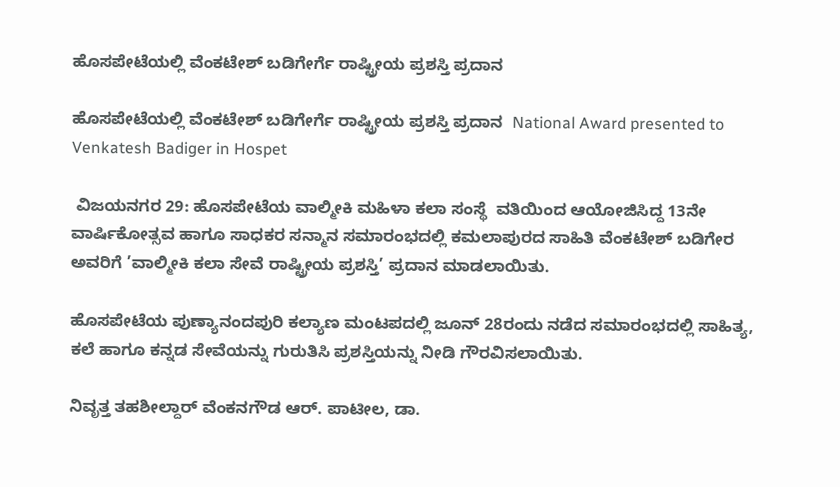ಹೊಸಪೇಟೆಯಲ್ಲಿ ವೆಂಕಟೇಶ್ ಬಡಿಗೇರ್ಗೆ ರಾಷ್ಟ್ರೀಯ ಪ್ರಶಸ್ತಿ ಪ್ರದಾನ

ಹೊಸಪೇಟೆಯಲ್ಲಿ ವೆಂಕಟೇಶ್ ಬಡಿಗೇರ್ಗೆ ರಾಷ್ಟ್ರೀಯ ಪ್ರಶಸ್ತಿ ಪ್ರದಾನ  National Award presented to Venkatesh Badiger in Hospet

 ವಿಜಯನಗರ 29: ಹೊಸಪೇಟೆಯ ವಾಲ್ಮೀಕಿ ಮಹಿಳಾ ಕಲಾ ಸಂಸ್ಥೆ  ವತಿಯಿಂದ ಆಯೋಜಿಸಿದ್ದ 13ನೇ ವಾರ್ಷಿಕೋತ್ಸವ ಹಾಗೂ ಸಾಧಕರ ಸನ್ಮಾನ ಸಮಾರಂಭದಲ್ಲಿ ಕಮಲಾಪುರದ ಸಾಹಿತಿ ವೆಂಕಟೇಶ್ ಬಡಿಗೇರ ಅವರಿಗೆ ’ವಾಲ್ಮೀಕಿ ಕಲಾ ಸೇವೆ ರಾಷ್ಟ್ರೀಯ ಪ್ರಶಸ್ತಿ’ ಪ್ರದಾನ ಮಾಡಲಾಯಿತು.

ಹೊಸಪೇಟೆಯ ಪುಣ್ಯಾನಂದಪುರಿ ಕಲ್ಯಾಣ ಮಂಟಪದಲ್ಲಿ ಜೂನ್ 28ರಂದು ನಡೆದ ಸಮಾರಂಭದಲ್ಲಿ ಸಾಹಿತ್ಯ, ಕಲೆ ಹಾಗೂ ಕನ್ನಡ ಸೇವೆಯನ್ನು ಗುರುತಿಸಿ ಪ್ರಶಸ್ತಿಯನ್ನು ನೀಡಿ ಗೌರವಿಸಲಾಯಿತು.

ನಿವೃತ್ತ ತಹಶೀಲ್ದಾರ್ ವೆಂಕನಗೌಡ ಆರ್‌. ಪಾಟೀಲ, ಡಾ.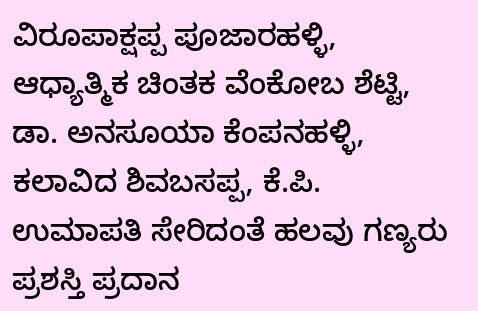ವಿರೂಪಾಕ್ಷಪ್ಪ ಪೂಜಾರಹಳ್ಳಿ, ಆಧ್ಯಾತ್ಮಿಕ ಚಿಂತಕ ವೆಂಕೋಬ ಶೆಟ್ಟಿ, ಡಾ. ಅನಸೂಯಾ ಕೆಂಪನಹಳ್ಳಿ, ಕಲಾವಿದ ಶಿವಬಸಪ್ಪ, ಕೆ.ಪಿ. ಉಮಾಪತಿ ಸೇರಿದಂತೆ ಹಲವು ಗಣ್ಯರು ಪ್ರಶಸ್ತಿ ಪ್ರದಾನ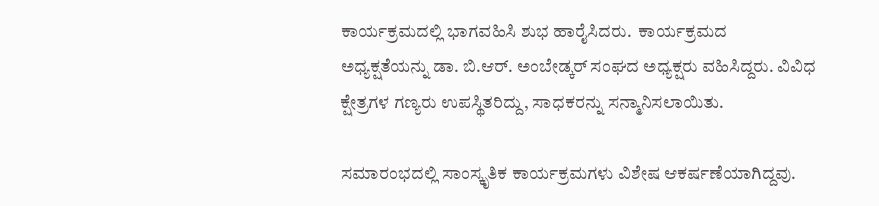ಕಾರ್ಯಕ್ರಮದಲ್ಲಿ ಭಾಗವಹಿಸಿ ಶುಭ ಹಾರೈಸಿದರು.  ಕಾರ್ಯಕ್ರಮದ ಅಧ್ಯಕ್ಷತೆಯನ್ನು ಡಾ. ಬಿ.ಆರ್‌. ಅಂಬೇಡ್ಕರ್ ಸಂಘದ ಅಧ್ಯಕ್ಷರು ವಹಿಸಿದ್ದರು. ವಿವಿಧ ಕ್ಷೇತ್ರಗಳ ಗಣ್ಯರು ಉಪಸ್ಥಿತರಿದ್ದು, ಸಾಧಕರನ್ನು ಸನ್ಮಾನಿಸಲಾಯಿತು.

ಸಮಾರಂಭದಲ್ಲಿ ಸಾಂಸ್ಕೃತಿಕ ಕಾರ್ಯಕ್ರಮಗಳು ವಿಶೇಷ ಆಕರ್ಷಣೆಯಾಗಿದ್ದವು.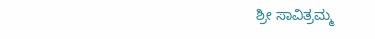ಶ್ರೀ ಸಾವಿತ್ರಮ್ಮ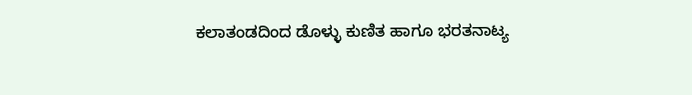ಕಲಾತಂಡದಿಂದ ಡೊಳ್ಳು ಕುಣಿತ ಹಾಗೂ ಭರತನಾಟ್ಯ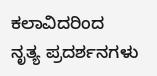ಕಲಾವಿದರಿಂದ ನೃತ್ಯ ಪ್ರದರ್ಶನಗಳು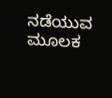ನಡೆಯುವ ಮೂಲಕ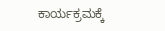ಕಾರ್ಯಕ್ರಮಕ್ಕೆ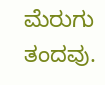ಮೆರುಗು ತಂದವು.